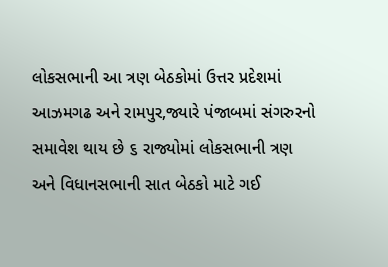લોકસભાની આ ત્રણ બેઠકોમાં ઉત્તર પ્રદેશમાં આઝમગઢ અને રામપુર,જ્યારે પંજાબમાં સંગરુરનો સમાવેશ થાય છે ૬ રાજ્યોમાં લોકસભાની ત્રણ અને વિધાનસભાની સાત બેઠકો માટે ગઈ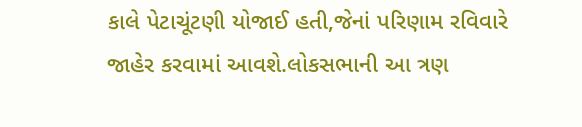કાલે પેટાચૂંટણી યોજાઈ હતી,જેનાં પરિણામ રવિવારે જાહેર કરવામાં આવશે.લોકસભાની આ ત્રણ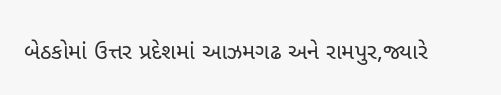બેઠકોમાં ઉત્તર પ્રદેશમાં આઝમગઢ અને રામપુર,જ્યારે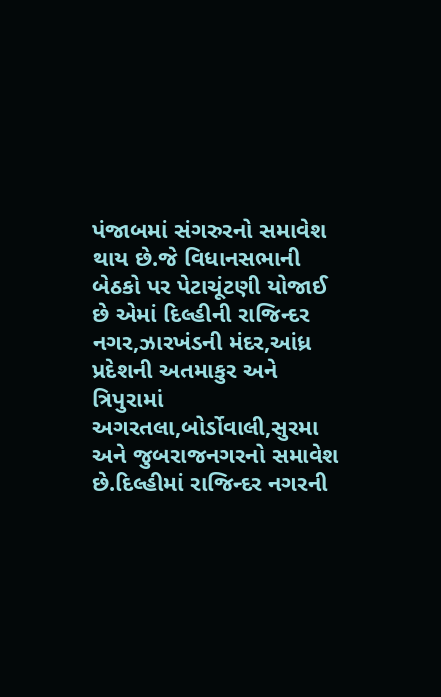પંજાબમાં સંગરુરનો સમાવેશ થાય છે.જે વિધાનસભાની બેઠકો પર પેટાચૂંટણી યોજાઈ છે એમાં દિલ્હીની રાજિન્દર નગર,ઝારખંડની મંદર,આંધ્ર પ્રદેશની અતમાકુર અને ત્રિપુરામાં અગરતલા,બોર્ડોવાલી,સુરમા અને જુબરાજનગરનો સમાવેશ છે.દિલ્હીમાં રાજિન્દર નગરની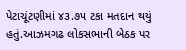પેટાચૂંટણીમાં ૪૩.૭૫ ટકા મતદાન થયું હતું.આઝમગઢ લોકસભાની બેઠક પર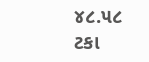૪૮.૫૮ ટકા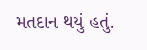મતદાન થયું હતું.